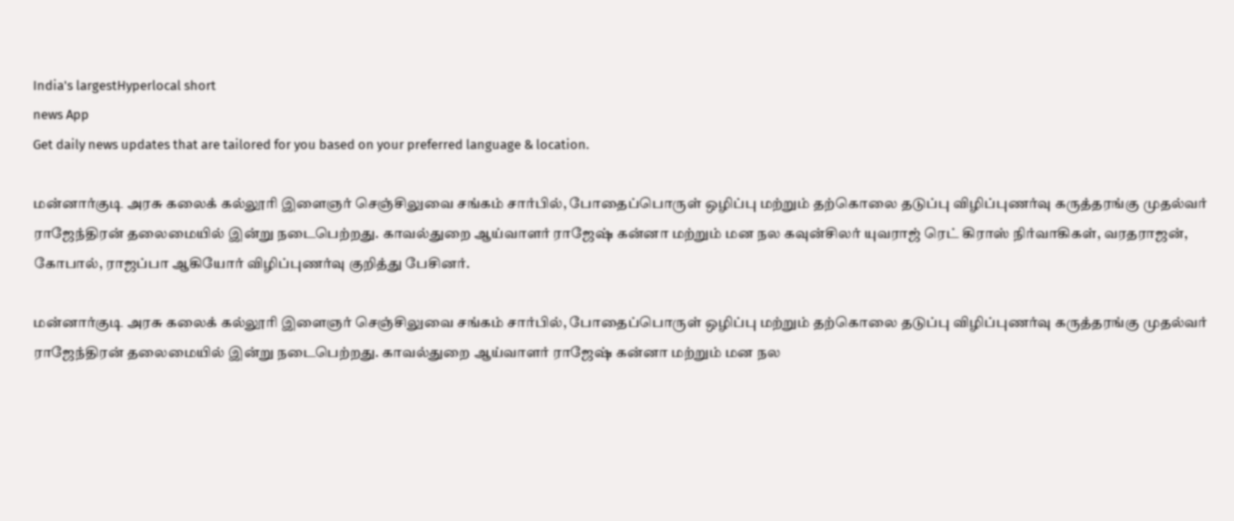India's largestHyperlocal short
news App
Get daily news updates that are tailored for you based on your preferred language & location.

மன்னார்குடி அரசு கலைக் கல்லூரி இளைஞர் செஞ்சிலுவை சங்கம் சார்பில், போதைப்பொருள் ஒழிப்பு மற்றும் தற்கொலை தடுப்பு விழிப்புணர்வு கருத்தரங்கு முதல்வர் ராஜேந்திரன் தலைமையில் இன்று நடைபெற்றது. காவல்துறை ஆய்வாளர் ராஜேஷ் கன்னா மற்றும் மன நல கவுன்சிலர் யுவராஜ் ரெட் கிராஸ் நிர்வாகிகள், வரதராஜன், கோபால், ராஜப்பா ஆகியோர் விழிப்புணர்வு குறித்து பேசினர்.

மன்னார்குடி அரசு கலைக் கல்லூரி இளைஞர் செஞ்சிலுவை சங்கம் சார்பில், போதைப்பொருள் ஒழிப்பு மற்றும் தற்கொலை தடுப்பு விழிப்புணர்வு கருத்தரங்கு முதல்வர் ராஜேந்திரன் தலைமையில் இன்று நடைபெற்றது. காவல்துறை ஆய்வாளர் ராஜேஷ் கன்னா மற்றும் மன நல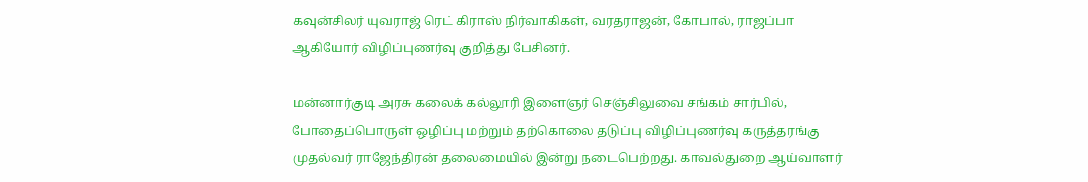கவுன்சிலர் யுவராஜ் ரெட் கிராஸ் நிர்வாகிகள், வரதராஜன், கோபால், ராஜப்பா ஆகியோர் விழிப்புணர்வு குறித்து பேசினர்.

மன்னார்குடி அரசு கலைக் கல்லூரி இளைஞர் செஞ்சிலுவை சங்கம் சார்பில், போதைப்பொருள் ஒழிப்பு மற்றும் தற்கொலை தடுப்பு விழிப்புணர்வு கருத்தரங்கு முதல்வர் ராஜேந்திரன் தலைமையில் இன்று நடைபெற்றது. காவல்துறை ஆய்வாளர்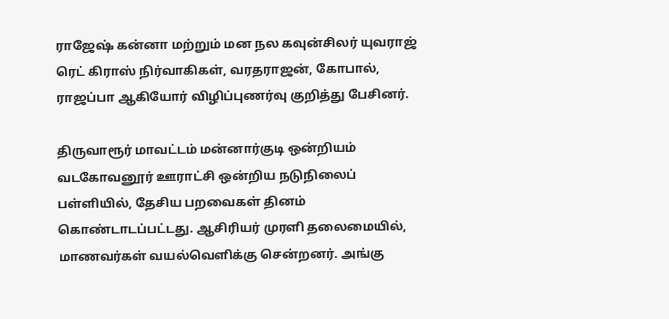ராஜேஷ் கன்னா மற்றும் மன நல கவுன்சிலர் யுவராஜ் ரெட் கிராஸ் நிர்வாகிகள், வரதராஜன், கோபால், ராஜப்பா ஆகியோர் விழிப்புணர்வு குறித்து பேசினர்.

திருவாரூர் மாவட்டம் மன்னார்குடி ஒன்றியம் வடகோவனூர் ஊராட்சி ஒன்றிய நடுநிலைப் பள்ளியில், தேசிய பறவைகள் தினம் கொண்டாடப்பட்டது. ஆசிரியர் முரளி தலைமையில், மாணவர்கள் வயல்வெளிக்கு சென்றனர். அங்கு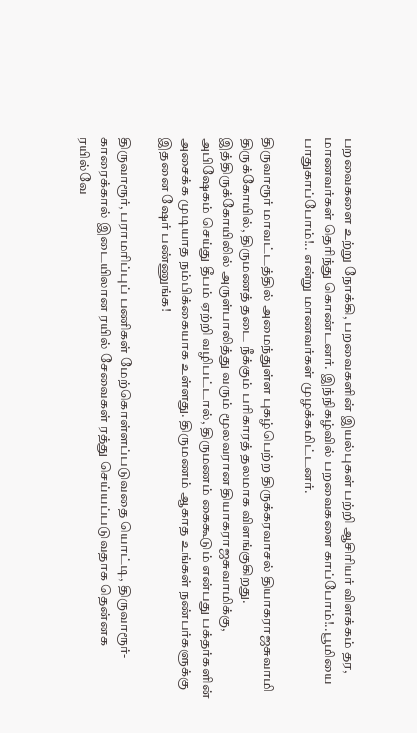பறவைகளை உற்று நோக்கி, பறவைகளின் இயல்புகள் பற்றி ஆசிரியர் விளக்கம் தர, மாணவர்கள் தெரிந்து கொண்டனர். இந்நிகழ்வில் பறவைகளை காப்போம்!..பூமியை பாதுகாப்போம்!.. என்று மாணவர்கள் முழக்கமிட்டனர்.

திருவாரூர் மாவட்டத்தில் அமைந்துள்ள புகழ்பெற்ற திருக்கரவாசல் தியாகராஜசுவாமி திருக்கோயில், திருமணத் தடை நீக்கும் பரிகாரத் தலமாக விளங்குகிறது. இத்திருக்கோயிலில் அருள்பாலித்து வரும் மூலவரான தியாகராஜசுவாமிக்கு, அபிஷேகம் செய்து தீபம் ஏற்றி வழிபட்டால், திருமணம் கைகூடும் என்பது பக்தர்களின் அசைக்க முடியாத நம்பிக்கையாக உள்ளது. திருமணம் ஆகாத உங்கள் நண்பர்களுக்கு இதனை ஷேர் பண்ணுங்க!

திருவாரூர், பராமரிப்புப் பணிகள் மேற்கொள்ளப்படுவதை யொட்டி, திருவாரூர்-காரைக்கால் இடையிலான ரயில் சேவைகள் ரத்து செய்யப்படுவதாக தென்னக ரயில்வே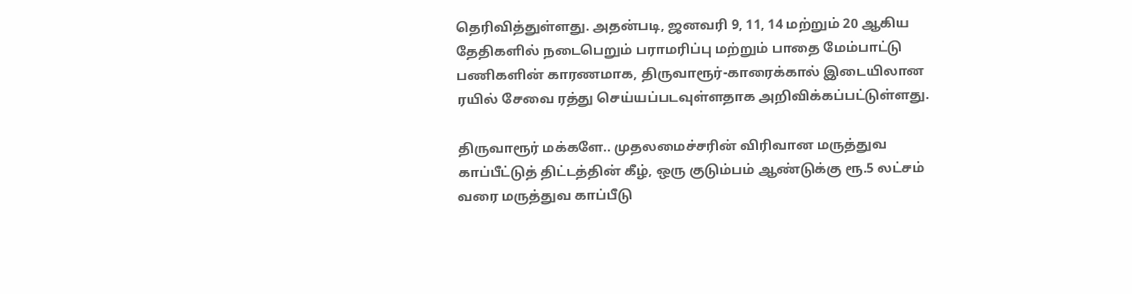தெரிவித்துள்ளது. அதன்படி, ஜனவரி 9, 11, 14 மற்றும் 20 ஆகிய தேதிகளில் நடைபெறும் பராமரிப்பு மற்றும் பாதை மேம்பாட்டு பணிகளின் காரணமாக, திருவாரூர்-காரைக்கால் இடையிலான ரயில் சேவை ரத்து செய்யப்படவுள்ளதாக அறிவிக்கப்பட்டுள்ளது.

திருவாரூர் மக்களே.. முதலமைச்சரின் விரிவான மருத்துவ காப்பீட்டுத் திட்டத்தின் கீழ், ஒரு குடும்பம் ஆண்டுக்கு ரூ.5 லட்சம் வரை மருத்துவ காப்பீடு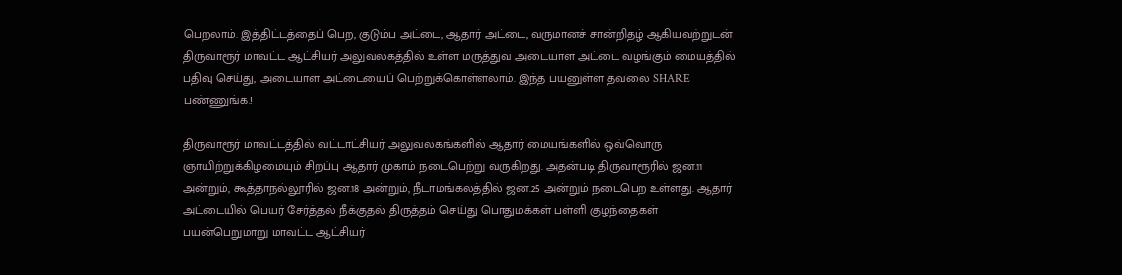பெறலாம். இத்திட்டத்தைப் பெற, குடும்ப அட்டை, ஆதார் அட்டை, வருமானச் சான்றிதழ் ஆகியவற்றுடன் திருவாரூர் மாவட்ட ஆட்சியர் அலுவலகத்தில் உள்ள மருத்துவ அடையாள அட்டை வழங்கும் மையத்தில் பதிவு செய்து, அடையாள அட்டையைப் பெற்றுக்கொள்ளலாம். இந்த பயனுள்ள தவலை SHARE பண்ணுங்க.!

திருவாரூர் மாவட்டத்தில் வட்டாட்சியர் அலுவலகங்களில் ஆதார் மையங்களில் ஒவ்வொரு ஞாயிற்றுக்கிழமையும் சிறப்பு ஆதார் முகாம் நடைபெற்று வருகிறது. அதன்படி திருவாரூரில் ஜன.11 அன்றும், கூத்தாநல்லூரில் ஜன.18 அன்றும், நீடாமங்கலத்தில் ஜன.25 அன்றும் நடைபெற உள்ளது. ஆதார் அட்டையில் பெயர் சேர்த்தல் நீக்குதல் திருத்தம் செய்து பொதுமக்கள் பள்ளி குழந்தைகள் பயன்பெறுமாறு மாவட்ட ஆட்சியர்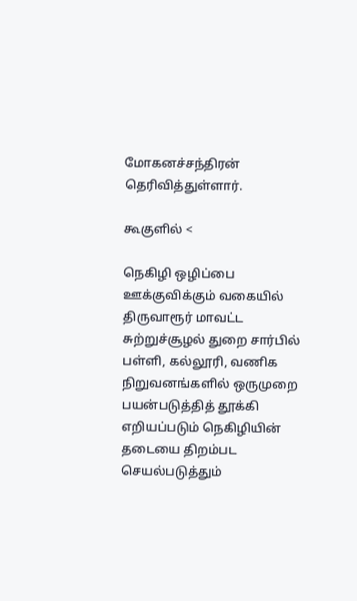மோகனச்சந்திரன் தெரிவித்துள்ளார்.

கூகுளில் <

நெகிழி ஒழிப்பை ஊக்குவிக்கும் வகையில் திருவாரூர் மாவட்ட சுற்றுச்சூழல் துறை சார்பில் பள்ளி, கல்லூரி, வணிக நிறுவனங்களில் ஒருமுறை பயன்படுத்தித் தூக்கி எறியப்படும் நெகிழியின் தடையை திறம்பட செயல்படுத்தும்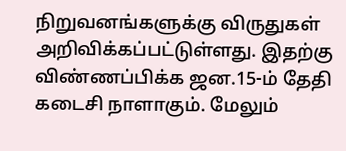நிறுவனங்களுக்கு விருதுகள் அறிவிக்கப்பட்டுள்ளது. இதற்கு விண்ணப்பிக்க ஜன.15-ம் தேதி கடைசி நாளாகும். மேலும்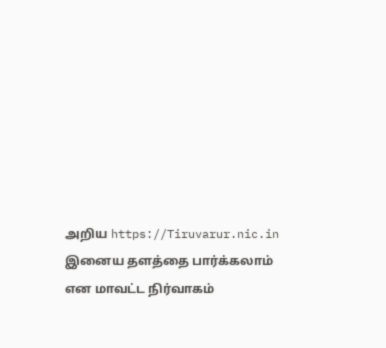அறிய https://Tiruvarur.nic.in இனைய தளத்தை பார்க்கலாம் என மாவட்ட நிர்வாகம்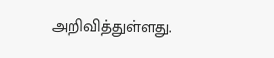அறிவித்துள்ளது.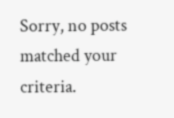Sorry, no posts matched your criteria.